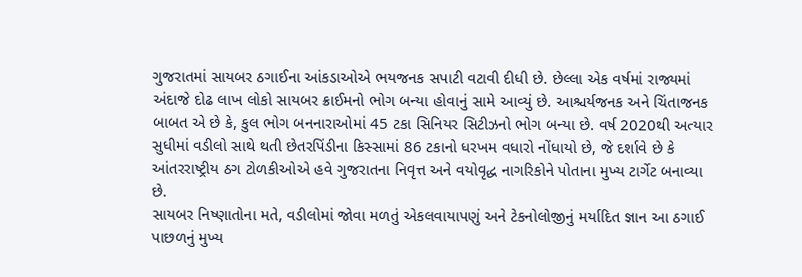ગુજરાતમાં સાયબર ઠગાઈના આંકડાઓએ ભયજનક સપાટી વટાવી દીધી છે. છેલ્લા એક વર્ષમાં રાજ્યમાં અંદાજે દોઢ લાખ લોકો સાયબર ક્રાઈમનો ભોગ બન્યા હોવાનું સામે આવ્યું છે. આશ્ચર્યજનક અને ચિંતાજનક બાબત એ છે કે, કુલ ભોગ બનનારાઓમાં 45 ટકા સિનિયર સિટીઝનો ભોગ બન્યા છે. વર્ષ 2020થી અત્યાર સુધીમાં વડીલો સાથે થતી છેતરપિંડીના કિસ્સામાં 86 ટકાનો ધરખમ વધારો નોંધાયો છે, જે દર્શાવે છે કે આંતરરાષ્ટ્રીય ઠગ ટોળકીઓએ હવે ગુજરાતના નિવૃત્ત અને વયોવૃદ્ધ નાગરિકોને પોતાના મુખ્ય ટાર્ગેટ બનાવ્યા છે.
સાયબર નિષ્ણાતોના મતે, વડીલોમાં જોવા મળતું એકલવાયાપણું અને ટેકનોલોજીનું મર્યાદિત જ્ઞાન આ ઠગાઈ પાછળનું મુખ્ય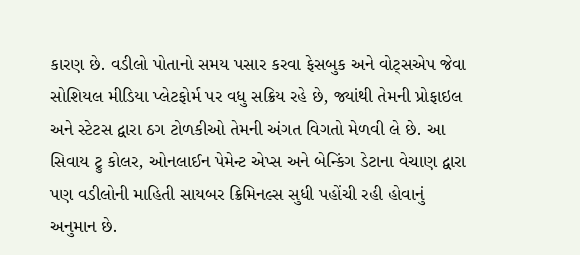કારણ છે. વડીલો પોતાનો સમય પસાર કરવા ફેસબુક અને વોટ્સએપ જેવા સોશિયલ મીડિયા પ્લેટફોર્મ પર વધુ સક્રિય રહે છે, જ્યાંથી તેમની પ્રોફાઇલ અને સ્ટેટસ દ્વારા ઠગ ટોળકીઓ તેમની અંગત વિગતો મેળવી લે છે. આ સિવાય ટ્રુ કોલર, ઓનલાઈન પેમેન્ટ એપ્સ અને બેન્કિંગ ડેટાના વેચાણ દ્વારા પણ વડીલોની માહિતી સાયબર ક્રિમિનલ્સ સુધી પહોંચી રહી હોવાનું અનુમાન છે.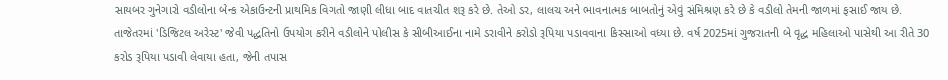સાયબર ગુનેગારો વડીલોના બેન્ક એકાઉન્ટની પ્રાથમિક વિગતો જાણી લીધા બાદ વાતચીત શરૂ કરે છે. તેઓ ડર, લાલચ અને ભાવનાત્મક બાબતોનું એવું સંમિશ્રણ કરે છે કે વડીલો તેમની જાળમાં ફસાઈ જાય છે. તાજેતરમાં 'ડિજિટલ અરેસ્ટ' જેવી પદ્ધતિનો ઉપયોગ કરીને વડીલોને પોલીસ કે સીબીઆઈના નામે ડરાવીને કરોડો રૂપિયા પડાવવાના કિસ્સાઓ વધ્યા છે. વર્ષ 2025માં ગુજરાતની બે વૃદ્ધ મહિલાઓ પાસેથી આ રીતે 30 કરોડ રૂપિયા પડાવી લેવાયા હતા, જેની તપાસ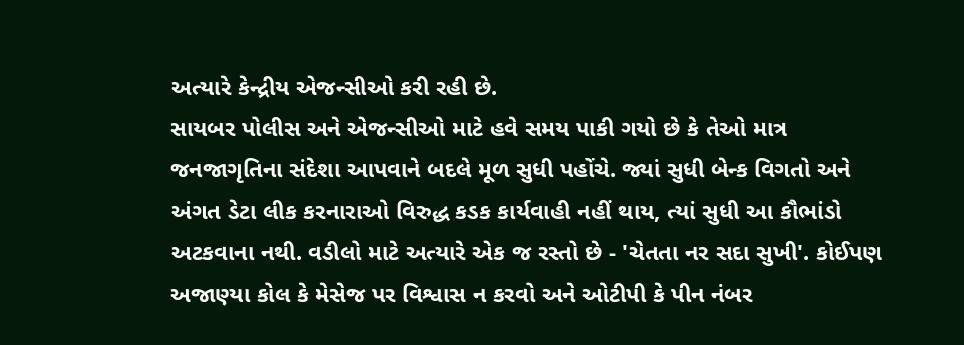અત્યારે કેન્દ્રીય એજન્સીઓ કરી રહી છે.
સાયબર પોલીસ અને એજન્સીઓ માટે હવે સમય પાકી ગયો છે કે તેઓ માત્ર જનજાગૃતિના સંદેશા આપવાને બદલે મૂળ સુધી પહોંચે. જ્યાં સુધી બેન્ક વિગતો અને અંગત ડેટા લીક કરનારાઓ વિરુદ્ધ કડક કાર્યવાહી નહીં થાય, ત્યાં સુધી આ કૌભાંડો અટકવાના નથી. વડીલો માટે અત્યારે એક જ રસ્તો છે - 'ચેતતા નર સદા સુખી'. કોઈપણ અજાણ્યા કોલ કે મેસેજ પર વિશ્વાસ ન કરવો અને ઓટીપી કે પીન નંબર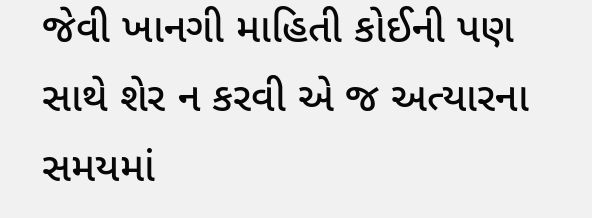જેવી ખાનગી માહિતી કોઈની પણ સાથે શેર ન કરવી એ જ અત્યારના સમયમાં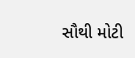સૌથી મોટી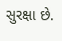સુરક્ષા છે.